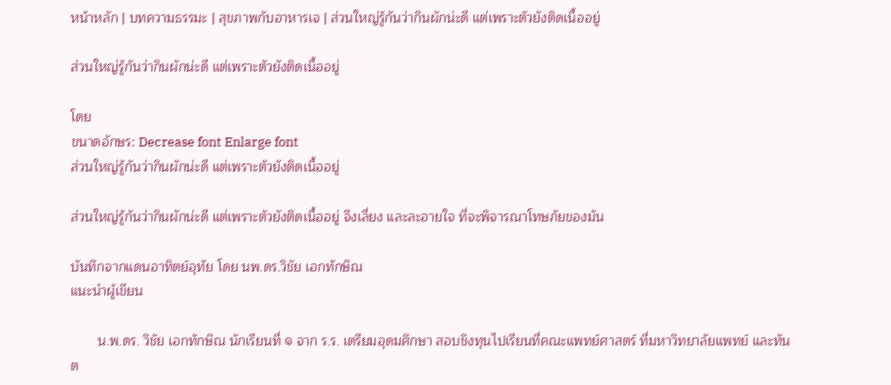หน้าหลัก | บทความธรรมะ | สุขภาพกับอาหารเจ | ส่วนใหญ่รู้กันว่ากินผักน่ะดี แต่เพราะตัวยังติดเนื้ออยู่

ส่วนใหญ่รู้กันว่ากินผักน่ะดี แต่เพราะตัวยังติดเนื้ออยู่

โดย
ขนาดอักษร: Decrease font Enlarge font
ส่วนใหญ่รู้กันว่ากินผักน่ะดี แต่เพราะตัวยังติดเนื้ออยู่

ส่วนใหญ่รู้กันว่ากินผักน่ะดี แต่เพราะตัวยังติดเนื้ออยู่ จึงเลี่ยง และละอายใจ ที่จะพิจารณาโทษภัยของมัน

บันทึกจากแดนอาทิตย์อุทัย โดย นพ.ดร.วิชัย เอกทักษิณ
แนะนำผู้เขียน

       น.พ.ดร. วิชัย เอกทักษิณ นักเรียนที่ ๑ จาก ร.ร. เตรียมอุดมศึกษา สอบชิงทุนไปเรียนที่คณะแพทย์ศาสตร์ ที่มหาวิทยาลัยแพทย์ และทันต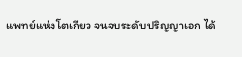แพทย์แห่งโตเกียว จนจบระดับปริญญาเอก ได้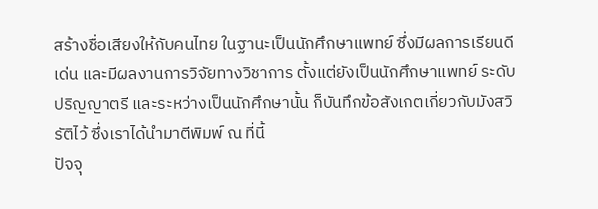สร้างชื่อเสียงให้กับคนไทย ในฐานะเป็นนักศึกษาแพทย์ ซึ่งมีผลการเรียนดีเด่น และมีผลงานการวิจัยทางวิชาการ ตั้งแต่ยังเป็นนักศึกษาแพทย์ ระดับปริญญาตรี และระหว่างเป็นนักศึกษานั้น ก็บันทึกข้อสังเกตเกี่ยวกับมังสวิรัติไว้ ซึ่งเราได้นำมาตีพิมพ์ ณ ที่นี้
ปัจจุ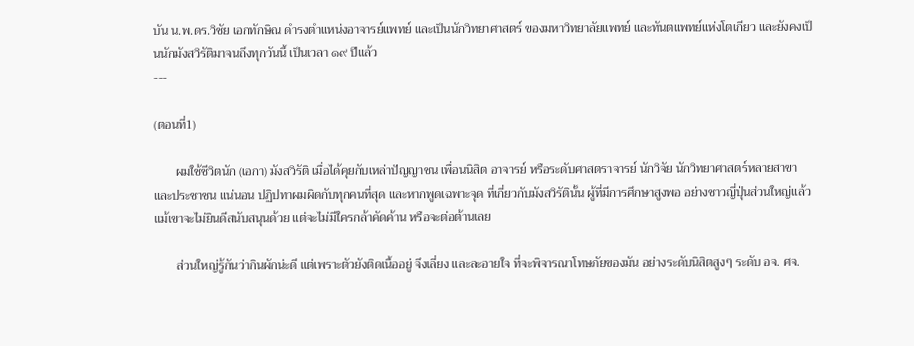บัน น.พ.ดร.วิชัย เอกทักษิณ ดำรงตำแหน่งอาจารย์แพทย์ และเป็นนักวิทยาศาสตร์ ของมหาวิทยาลัยแพทย์ และทันตแพทย์แห่งโตเกียว และยังคงเป็นนักมังสวิรัติมาจนถึงทุกวันนี้ เป็นเวลา ๑๙ ปีแล้ว
---

(ตอนที่1)

       ผมใช้ชีวิตนัก (เอกา) มังสวิรัติ เมื่อได้คุยกับเหล่าปัญญาชน เพื่อนนิสิต อาจารย์ หรือระดับศาสตราจารย์ นักวิจัย นักวิทยาศาสตร์หลายสาขา และประชาชน แน่นอน ปฏิปทาผมผิดกับทุกคนที่สุด และหากพูดเฉพาะจุด ที่เกี่ยวกับมังสวิรัตินั้น ผู้ที่มีการศึกษาสูงพอ อย่างชาวญี่ปุ่นส่วนใหญ่แล้ว แม้เขาจะไม่ยินดีสนับสนุนด้วย แต่จะไม่มีใครกล้าคัดค้าน หรือจะต่อต้านเลย

       ส่วนใหญ่รู้กันว่ากินผักน่ะดี แต่เพราะตัวยังติดเนื้ออยู่ จึงเลี่ยง และละอายใจ ที่จะพิจารณาโทษภัยของมัน อย่างระดับนิสิตสูงๆ ระดับ อจ. ศจ.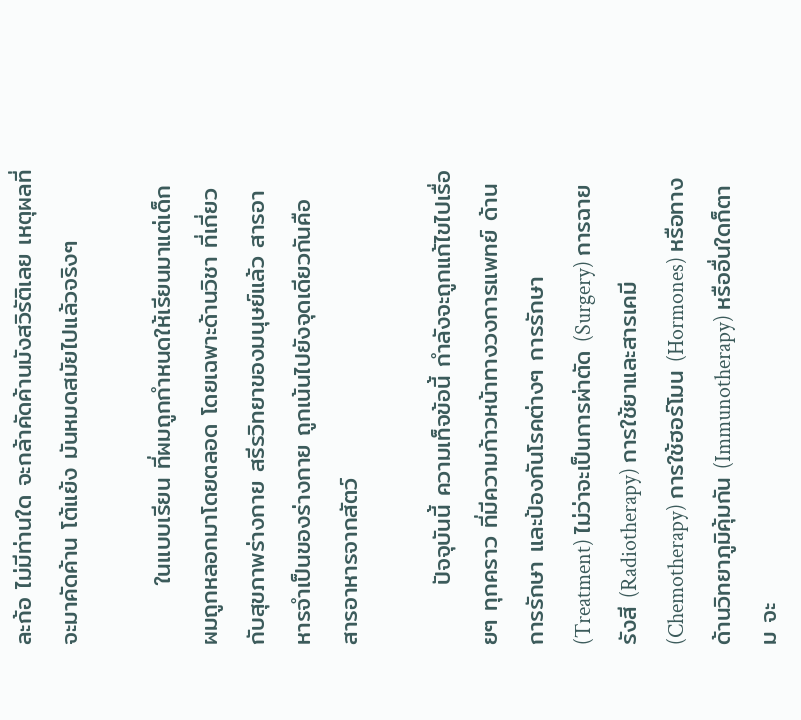ละก้อ ไม่มีท่านใด จะกล้าคัดค้านมังสวิรัติเลย เหตุผลที่จะมาคัดค้าน โต้แย้ง มันหมดสมัยไปแล้วจริงๆ

       ในแบบเรียน ที่ผมถูกกำหนดให้เรียนมาแต่เด็ก ผมถูกหลอกมาโดยตลอด โดยเฉพาะด้านวิชา ที่เกี่ยวกับสุขภาพร่างกาย สรีรวิทยาของมนุษย์แล้ว สารอาหารจำเป็นของร่างกาย ถูกเน้นไปยังจุดเดียวกันคือ สารอาหารจากสัตว์

       ปัจจุบันนี้ ความเท็จข้อนี้ กำลังจะถูกแก้ไขไปเรื่อยๆ ทุกคราว ที่มีความก้าวหน้าทางวงการแพทย์ ด้านการรักษา และป้องกันโรคต่างๆ การรักษา (Treatment) ไม่ว่าจะเป็นการผ่าตัด (Surgery) การฉายรังสี (Radiotherapy) การใช้ยาและสารเคมี (Chemotherapy) การใช้ฮอร์โมน (Hormones) หรือทางด้านวิทยาภูมิคุ้มกัน (Immunotherapy) หรืออื่นใดก็ตาม จะ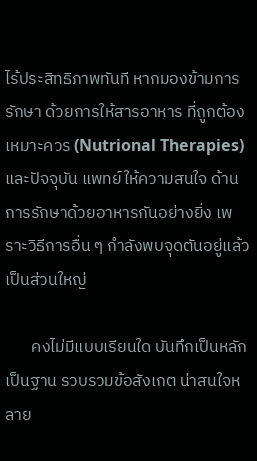ไร้ประสิทธิภาพทันที หากมองข้ามการรักษา ด้วยการให้สารอาหาร ที่ถูกต้องเหมาะควร (Nutrional Therapies) และปัจจุบัน แพทย์ให้ความสนใจ ด้านการรักษาด้วยอาหารกันอย่างยิ่ง เพราะวิธีการอื่น ๆ กำลังพบจุดตันอยู่แล้ว เป็นส่วนใหญ่

       คงไม่มีแบบเรียนใด บันทึกเป็นหลักเป็นฐาน รวบรวมข้อสังเกต น่าสนใจหลาย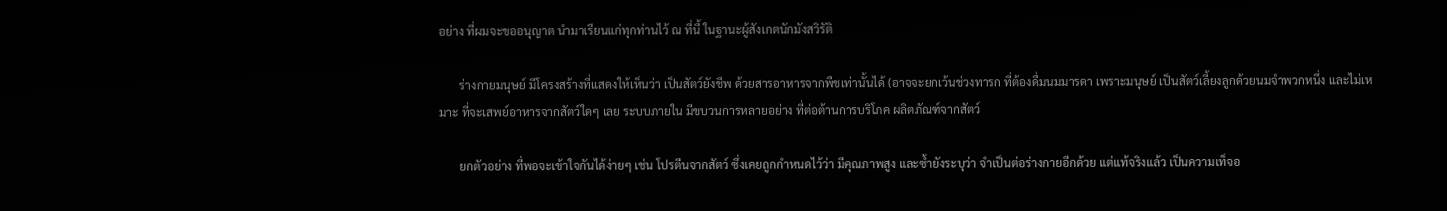อย่าง ที่ผมจะขออนุญาต นำมาเรียนแก่ทุกท่านไว้ ณ ที่นี้ ในฐานะผู้สังเกตนักมังสวิรัติ

       ร่างกายมนุษย์ มีโครงสร้างที่แสดงให้เห็นว่า เป็นสัตว์ยังชีพ ด้วยสารอาหารจากพืชเท่านั้นได้ (อาจจะยกเว้นช่วงทารก ที่ต้องดื่มนมมารดา เพราะมนุษย์ เป็นสัตว์เลี้ยงลูกด้วยนมจำพวกหนึ่ง และไม่เหมาะ ที่จะเสพย์อาหารจากสัตว์ใดๆ เลย ระบบภายใน มีขบวนการหลายอย่าง ที่ต่อต้านการบริโภค ผลิตภัณฑ์จากสัตว์

       ยกตัวอย่าง ที่พอจะเข้าใจกันได้ง่ายๆ เช่น โปรตีนจากสัตว์ ซึ่งเคยถูกกำหนดไว้ว่า มีคุณภาพสูง และซ้ำยังระบุว่า จำเป็นต่อร่างกายอีกด้วย แต่แท้จริงแล้ว เป็นความเท็จอ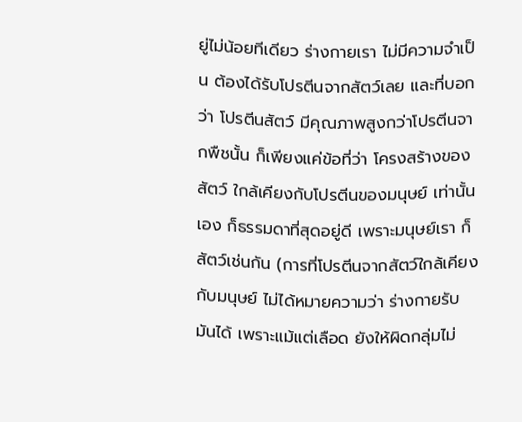ยู่ไม่น้อยทีเดียว ร่างกายเรา ไม่มีความจำเป็น ต้องได้รับโปรตีนจากสัตว์เลย และที่บอกว่า โปรตีนสัตว์ มีคุณภาพสูงกว่าโปรตีนจากพืชนั้น ก็เพียงแค่ข้อที่ว่า โครงสร้างของสัตว์ ใกล้เคียงกับโปรตีนของมนุษย์ เท่านั้นเอง ก็ธรรมดาที่สุดอยู่ดี เพราะมนุษย์เรา ก็สัตว์เช่นกัน (การที่โปรตีนจากสัตว์ใกล้เคียงกับมนุษย์ ไม่ได้หมายความว่า ร่างกายรับมันได้ เพราะแม้แต่เลือด ยังให้ผิดกลุ่มไม่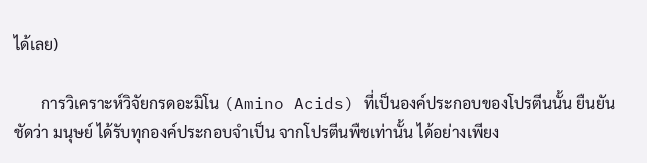ได้เลย)

       การวิเคราะห์วิจัยกรดอะมิโน (Amino Acids) ที่เป็นองค์ประกอบของโปรตีนนั้น ยืนยันชัดว่า มนุษย์ ได้รับทุกองค์ประกอบจำเป็น จากโปรตีนพืชเท่านั้น ได้อย่างเพียง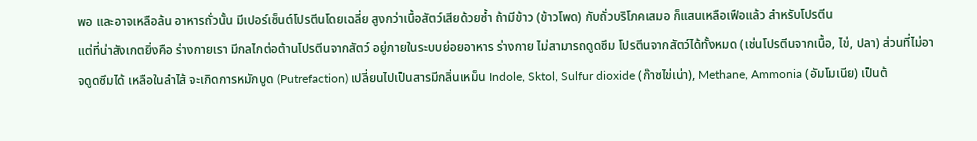พอ และอาจเหลือล้น อาหารถั่วนั้น มีเปอร์เซ็นต์โปรตีนโดยเฉลี่ย สูงกว่าเนื้อสัตว์เสียด้วยซ้ำ ถ้ามีข้าว (ข้าวโพด) กับถั่วบริโภคเสมอ ก็แสนเหลือเฟือแล้ว สำหรับโปรตีน
แต่ที่น่าสังเกตยิ่งคือ ร่างกายเรา มีกลไกต่อต้านโปรตีนจากสัตว์ อยู่ภายในระบบย่อยอาหาร ร่างกาย ไม่สามารถดูดซึม โปรตีนจากสัตว์ได้ทั้งหมด (เช่นโปรตีนจากเนื้อ, ไข่, ปลา) ส่วนที่ไม่อาจดูดซึมได้ เหลือในลำไส้ จะเกิดการหมักบูด (Putrefaction) เปลี่ยนไปเป็นสารมีกลิ่นเหม็น Indole, Sktol, Sulfur dioxide (ก๊าซไข่เน่า), Methane, Ammonia (อัมโมเนีย) เป็นต้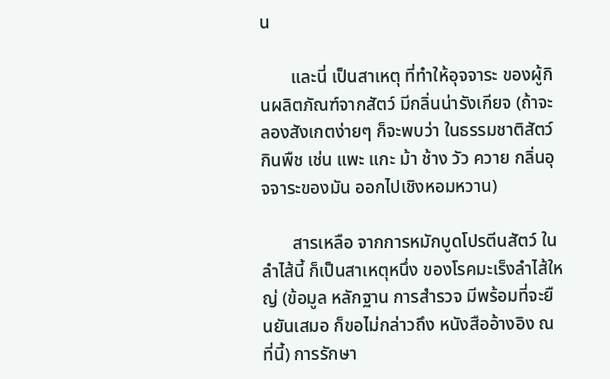น

       และนี่ เป็นสาเหตุ ที่ทำให้อุจจาระ ของผู้กินผลิตภัณฑ์จากสัตว์ มีกลิ่นน่ารังเกียจ (ถ้าจะลองสังเกตง่ายๆ ก็จะพบว่า ในธรรมชาติสัตว์กินพืช เช่น แพะ แกะ ม้า ช้าง วัว ควาย กลิ่นอุจจาระของมัน ออกไปเชิงหอมหวาน)

       สารเหลือ จากการหมักบูดโปรตีนสัตว์ ในลำไส้นี้ ก็เป็นสาเหตุหนึ่ง ของโรคมะเร็งลำไส้ใหญ่ (ข้อมูล หลักฐาน การสำรวจ มีพร้อมที่จะยืนยันเสมอ ก็ขอไม่กล่าวถึง หนังสืออ้างอิง ณ ที่นี้) การรักษา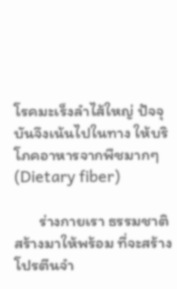โรคมะเร็งลำไส้ใหญ่ ปัจจุบันจึงเน้นไปในทาง ให้บริโภคอาหารจากพืชมากๆ (Dietary fiber)

       ร่างกายเรา ธรรมชาติสร้างมาให้พร้อม ที่จะสร้างโปรตีนจำ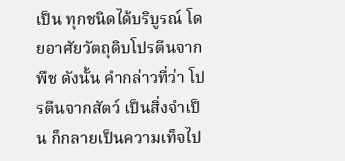เป็น ทุกชนิดได้บริบูรณ์ โดยอาศัยวัตถุดิบโปรตีนจากพืช ดังนั้น คำกล่าวที่ว่า โปรตีนจากสัตว์ เป็นสิ่งจำเป็น ก็กลายเป็นความเท็จไป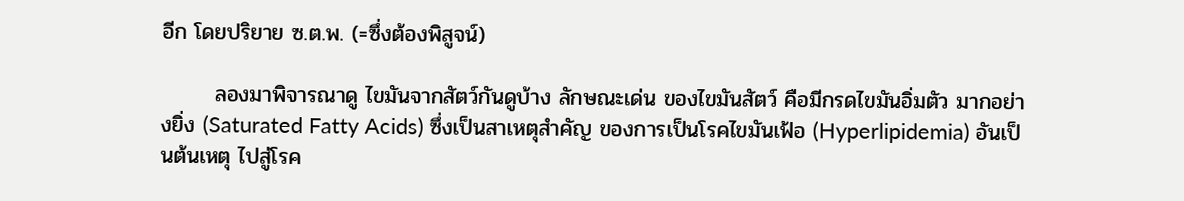อีก โดยปริยาย ซ.ต.พ. (=ซึ่งต้องพิสูจน์)

       ลองมาพิจารณาดู ไขมันจากสัตว์กันดูบ้าง ลักษณะเด่น ของไขมันสัตว์ คือมีกรดไขมันอิ่มตัว มากอย่างยิ่ง (Saturated Fatty Acids) ซึ่งเป็นสาเหตุสำคัญ ของการเป็นโรคไขมันเฟ้อ (Hyperlipidemia) อันเป็นต้นเหตุ ไปสู่โรค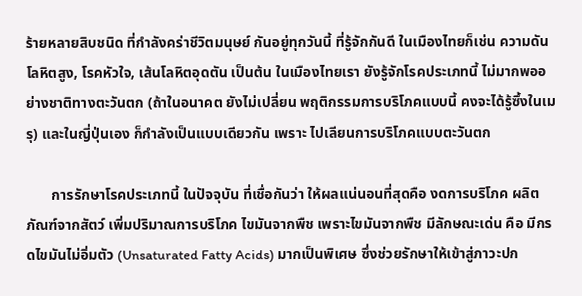ร้ายหลายสิบชนิด ที่กำลังคร่าชีวิตมนุษย์ กันอยู่ทุกวันนี้ ที่รู้จักกันดี ในเมืองไทยก็เช่น ความดันโลหิตสูง, โรคหัวใจ, เส้นโลหิตอุดตัน เป็นต้น ในเมืองไทยเรา ยังรู้จักโรคประเภทนี้ ไม่มากพออย่างชาติทางตะวันตก (ถ้าในอนาคต ยังไม่เปลี่ยน พฤติกรรมการบริโภคแบบนี้ คงจะได้รู้ซึ้งในเมรุ) และในญี่ปุ่นเอง ก็กำลังเป็นแบบเดียวกัน เพราะ ไปเลียนการบริโภคแบบตะวันตก

       การรักษาโรคประเภทนี้ ในปัจจุบัน ที่เชื่อกันว่า ให้ผลแน่นอนที่สุดคือ งดการบริโภค ผลิตภัณฑ์จากสัตว์ เพิ่มปริมาณการบริโภค ไขมันจากพืช เพราะไขมันจากพืช มีลักษณะเด่น คือ มีกรดไขมันไม่อิ่มตัว (Unsaturated Fatty Acids) มากเป็นพิเศษ ซึ่งช่วยรักษาให้เข้าสู่ภาวะปก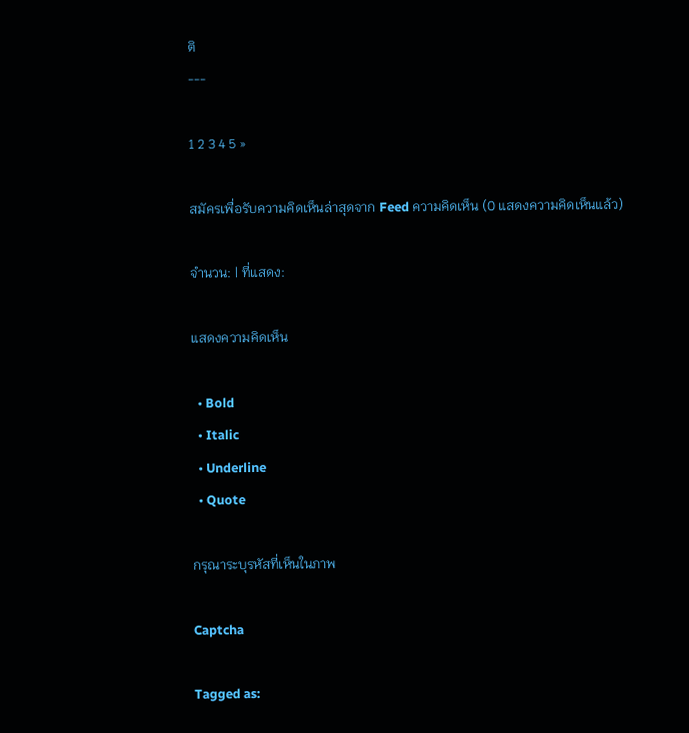ติ
---

1 2 3 4 5 »

สมัครเพื่อรับความคิดเห็นล่าสุดจาก Feed ความคิดเห็น (0 แสดงความคิดเห็นแล้ว)

จำนวน: | ที่แสดง:

แสดงความคิดเห็น

  • Bold
  • Italic
  • Underline
  • Quote

กรุณาระบุรหัสที่เห็นในภาพ

Captcha

Tagged as: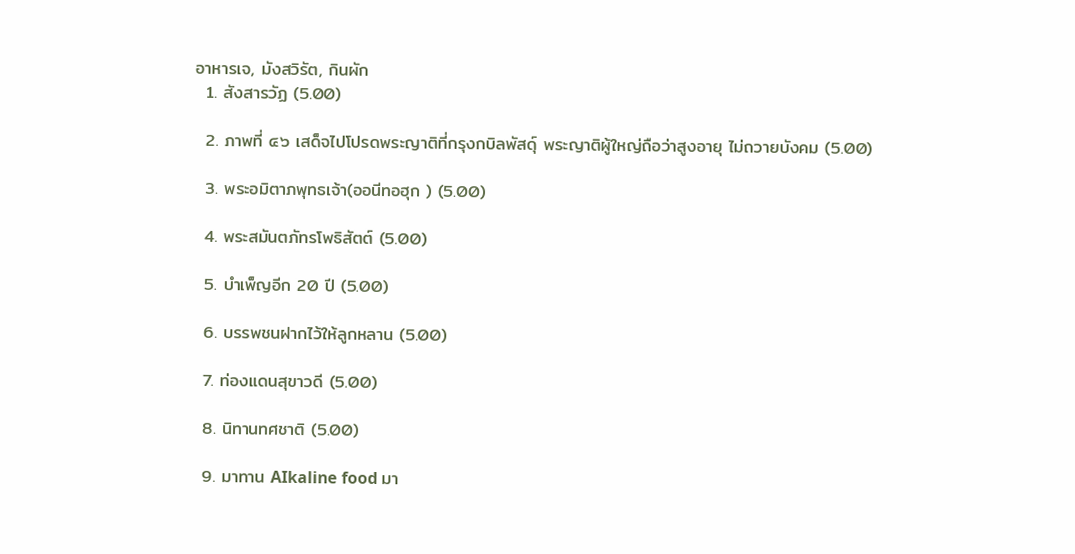อาหารเจ, มังสวิรัต, กินผัก
  1. สังสารวัฏ (5.00)

  2. ภาพที่ ๔๖ เสด็จไปโปรดพระญาติที่กรุงกบิลพัสดุ์ พระญาติผู้ใหญ่ถือว่าสูงอายุ ไม่ถวายบังคม (5.00)

  3. พระอมิตาภพุทธเจ้า(ออนีทอฮุก ) (5.00)

  4. พระสมันตภัทรโพธิสัตต์ (5.00)

  5. บำเพ็ญอีก 20 ปี (5.00)

  6. บรรพชนฝากไว้ให้ลูกหลาน (5.00)

  7. ท่องแดนสุขาวดี (5.00)

  8. นิทานทศชาติ (5.00)

  9. มาทาน AIkaline food มา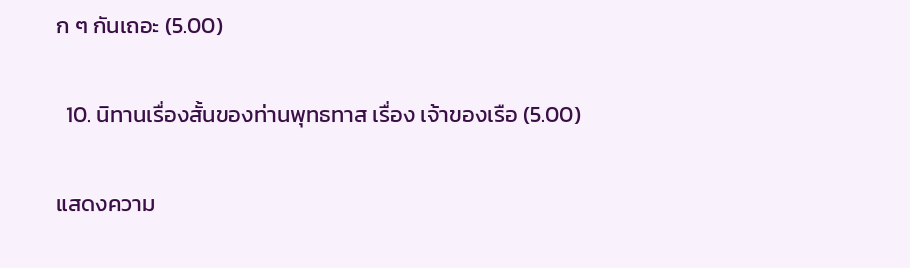ก ๆ กันเถอะ (5.00)

  10. นิทานเรื่องสั้นของท่านพุทธทาส เรื่อง เจ้าของเรือ (5.00)

แสดงความ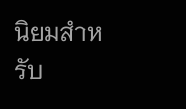นิยมสำหรับ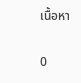เนื้อหา

0